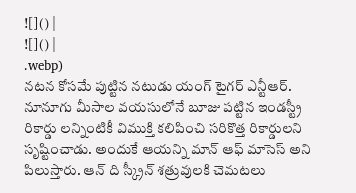![]() |
![]() |
.webp)
నటన కోసమే పుట్టిన నటుడు యంగ్ టైగర్ ఎన్టీఆర్. నూనూగు మీసాల వయసులోనే బూజు పట్టిన ఇండస్ట్రీ రికార్డు లన్నింటికీ విముక్తి కలిపించి సరికొత్త రికార్డులని సృష్టించాడు. అందుకే ఆయన్ని మాన్ ఆఫ్ మాసెస్ అని పిలుస్తారు. ఆన్ ది స్క్రీన్ శత్రువులకి చెమటలు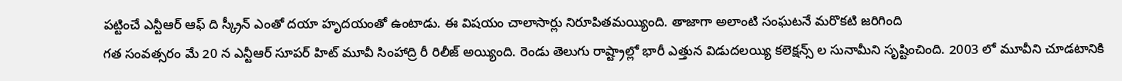పట్టించే ఎన్టీఆర్ ఆఫ్ ది స్క్రీన్ ఎంతో దయా హృదయంతో ఉంటాడు. ఈ విషయం చాలాసార్లు నిరూపితమయ్యింది. తాజాగా అలాంటి సంఘటనే మరొకటి జరిగింది
గత సంవత్సరం మే 20 న ఎన్టీఆర్ సూపర్ హిట్ మూవీ సింహాద్రి రీ రిలీజ్ అయ్యింది. రెండు తెలుగు రాష్ట్రాల్లో భారీ ఎత్తున విడుదలయ్యి కలెక్షన్స్ ల సునామీని సృష్టించింది. 2003 లో మూవీని చూడటానికి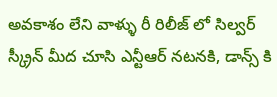అవకాశం లేని వాళ్ళు రీ రిలీజ్ లో సిల్వర్ స్క్రీన్ మీద చూసి ఎన్టీఆర్ నటనకి, డాన్స్ కి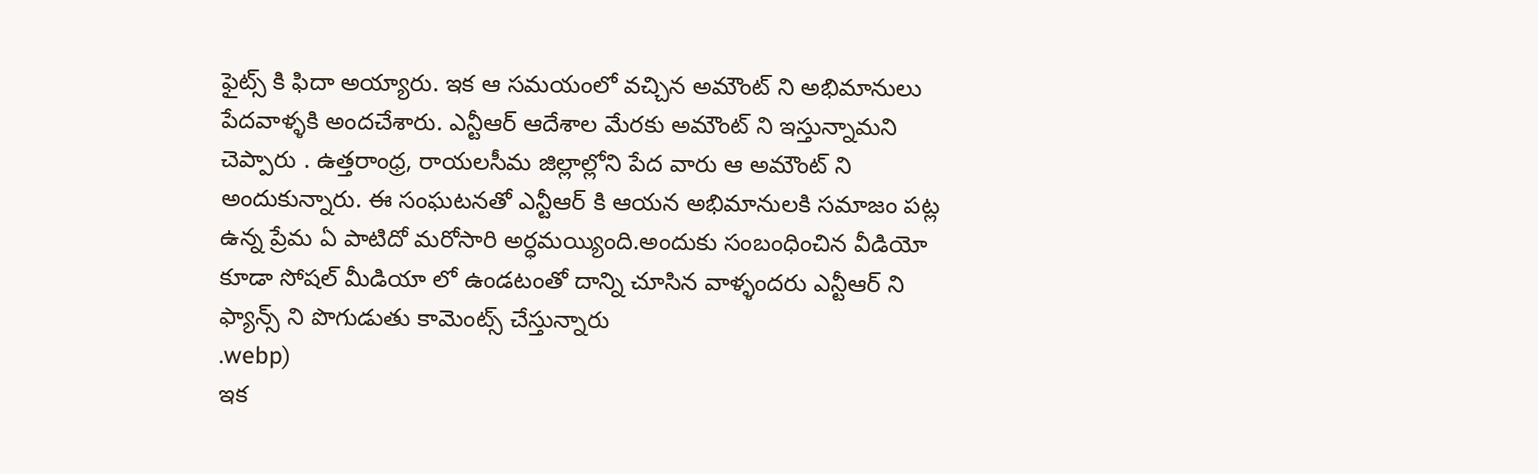ఫైట్స్ కి ఫిదా అయ్యారు. ఇక ఆ సమయంలో వచ్చిన అమౌంట్ ని అభిమానులు పేదవాళ్ళకి అందచేశారు. ఎన్టీఆర్ ఆదేశాల మేరకు అమౌంట్ ని ఇస్తున్నామని చెప్పారు . ఉత్తరాంధ్ర, రాయలసీమ జిల్లాల్లోని పేద వారు ఆ అమౌంట్ ని అందుకున్నారు. ఈ సంఘటనతో ఎన్టీఆర్ కి ఆయన అభిమానులకి సమాజం పట్ల ఉన్న ప్రేమ ఏ పాటిదో మరోసారి అర్ధమయ్యింది.అందుకు సంబంధించిన వీడియో కూడా సోషల్ మీడియా లో ఉండటంతో దాన్ని చూసిన వాళ్ళందరు ఎన్టీఆర్ ని ఫ్యాన్స్ ని పొగుడుతు కామెంట్స్ చేస్తున్నారు
.webp)
ఇక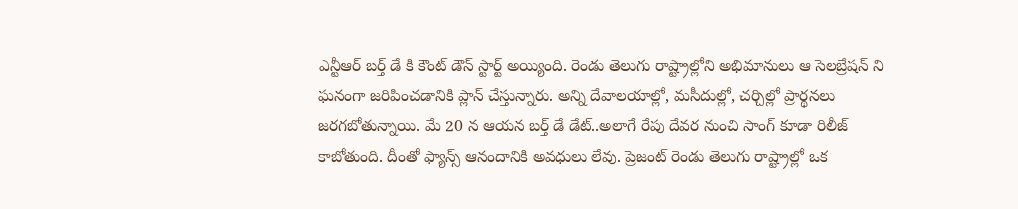ఎన్టీఆర్ బర్త్ డే కి కౌంట్ డౌన్ స్టార్ట్ అయ్యింది. రెండు తెలుగు రాష్ట్రాల్లోని అభిమానులు ఆ సెలబ్రేషన్ ని ఘనంగా జరిపించడానికి ప్లాన్ చేస్తున్నారు. అన్ని దేవాలయాల్లో, మసీదుల్లో, చర్చిల్లో ప్రార్థనలు జరగబోతున్నాయి. మే 20 న ఆయన బర్త్ డే డేట్..అలాగే రేపు దేవర నుంచి సాంగ్ కూడా రిలీజ్ కాబోతుంది. దీంతో ఫ్యాన్స్ ఆనందానికి అవధులు లేవు. ప్రెజంట్ రెండు తెలుగు రాష్ట్రాల్లో ఒక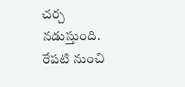చర్చ నడుస్తుంది. రేపటి నుంచి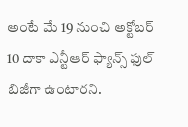అంటే మే 19 నుంచి అక్టోబర్ 10 దాకా ఎన్టీఆర్ ఫ్యాన్స్ ఫుల్ బిజీగా ఉంటారని.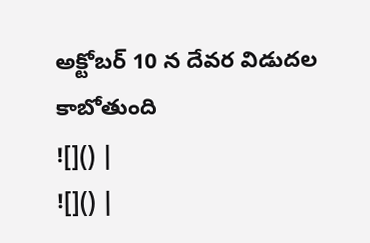అక్టోబర్ 10 న దేవర విడుదల కాబోతుంది
![]() |
![]() |